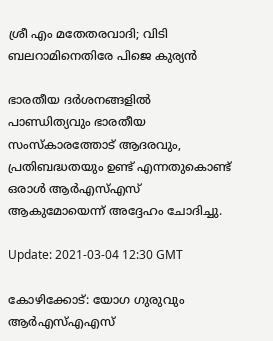ശ്രീ എം മതേതരവാദി; വിടി ബലറാമിനെതിരേ പിജെ കുര്യൻ

ഭാരതീയ ദര്‍ശനങ്ങളില്‍ പാണ്ഡിത്യവും ഭാരതീയ സംസ്കാരത്തോട് ആദരവും, പ്രതിബദ്ധതയും ഉണ്ട് എന്നതുകൊണ്ട് ഒരാള്‍ ആർഎസ്എസ് ആകുമോയെന്ന് അദ്ദേഹം ചോദിച്ചു.

Update: 2021-03-04 12:30 GMT

കോഴിക്കോട്: യോഗ ഗുരുവും ആർഎസ്എഎസ്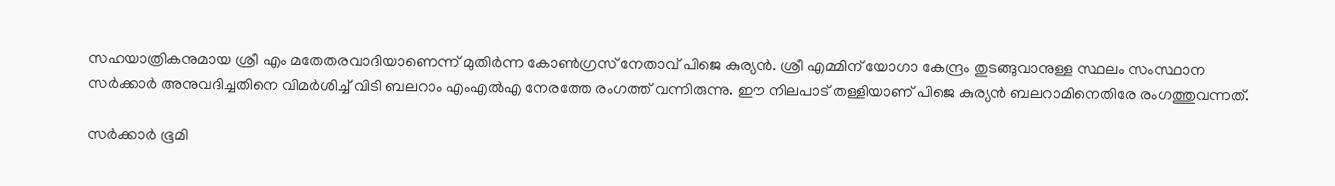സഹയാത്രികനുമായ ശ്രീ എം മതേതരവാദിയാണെന്ന് മുതിർന്ന കോൺഗ്രസ് നേതാവ് പിജെ കുര്യൻ. ശ്രീ എമ്മിന് യോഗാ കേന്ദ്രം തുടങ്ങുവാനുള്ള സ്ഥലം സംസ്ഥാന സർക്കാർ അനുവദിച്ചതിനെ വിമർശിച്ച് വിടി ബലറാം എംഎൽഎ നേരത്തേ രംഗത്ത് വന്നിരുന്നു. ഈ നിലപാട് തള്ളിയാണ് പി‍ജെ കുര്യൻ ബലറാമിനെതിരേ രംഗത്തുവന്നത്.

സര്‍ക്കാര്‍ ഭൂമി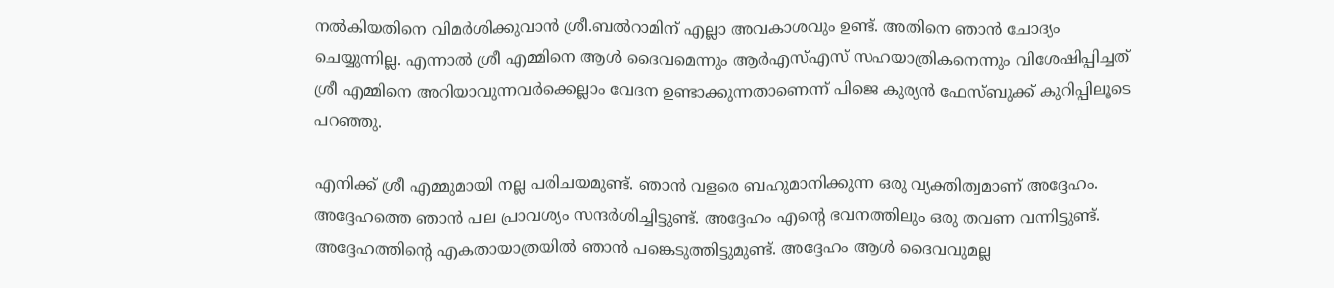നല്‍കിയതിനെ വിമര്‍ശിക്കുവാന്‍ ശ്രീ.ബല്‍റാമിന് എല്ലാ അവകാശവും ഉണ്ട്. അതിനെ ഞാന്‍ ചോദ്യം ചെയ്യുന്നില്ല. എന്നാല്‍ ശ്രീ എമ്മിനെ ആള്‍ ദൈവമെന്നും ആർഎസ്എസ് സഹയാത്രികനെന്നും വിശേഷിപ്പിച്ചത് ശ്രീ എമ്മിനെ അറിയാവുന്നവര്‍ക്കെല്ലാം വേദന ഉണ്ടാക്കുന്നതാണെന്ന് പിജെ കുര്യൻ ഫേസ്ബുക്ക് കുറിപ്പിലൂടെ പറഞ്ഞു.

എനിക്ക് ശ്രീ എമ്മുമായി നല്ല പരിചയമുണ്ട്. ഞാന്‍ വളരെ ബഹുമാനിക്കുന്ന ഒരു വ്യക്തിത്വമാണ്‌ അദ്ദേഹം. അദ്ദേഹത്തെ ഞാന്‍ പല പ്രാവശ്യം സന്ദര്‍ശിച്ചിട്ടുണ്ട്. അദ്ദേഹം എന്‍റെ ഭവനത്തിലും ഒരു തവണ വന്നിട്ടുണ്ട്. അദ്ദേഹത്തിന്‍റെ എകതായാത്രയില്‍ ഞാന്‍ പങ്കെടുത്തിട്ടുമുണ്ട്. അദ്ദേഹം ആള്‍ ദൈവവുമല്ല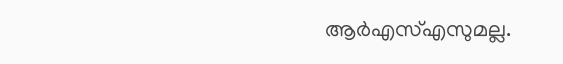ആർഎസ്എസുമല്ല.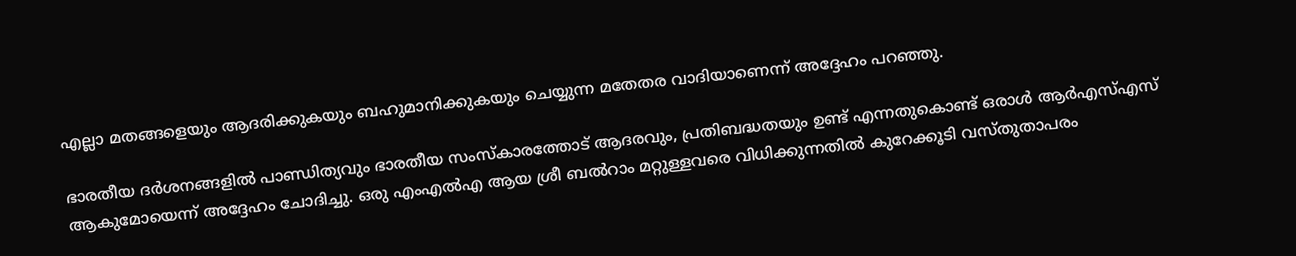എല്ലാ മതങ്ങളെയും ആദരിക്കുകയും ബഹുമാനിക്കുകയും ചെയ്യുന്ന മതേതര വാദിയാണെന്ന് അദ്ദേഹം പറഞ്ഞു.

ഭാരതീയ ദര്‍ശനങ്ങളില്‍ പാണ്ഡിത്യവും ഭാരതീയ സംസ്കാരത്തോട് ആദരവും, പ്രതിബദ്ധതയും ഉണ്ട് എന്നതുകൊണ്ട് ഒരാള്‍ ആർഎസ്എസ് ആകുമോയെന്ന് അദ്ദേഹം ചോദിച്ചു. ഒരു എംഎൽഎ ആയ ശ്രീ ബല്‍റാം മറ്റുള്ളവരെ വിധിക്കുന്നതില്‍ കുറേക്കൂടി വസ്തുതാപരം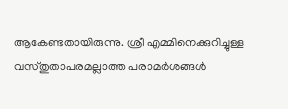ആകേണ്ടതായിരുന്നു. ശ്രീ എമ്മിനെക്കുറിച്ചുള്ള വസ്തുതാപരമല്ലാത്ത പരാമര്‍ശങ്ങള്‍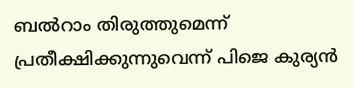ബല്‍റാം തിരുത്തുമെന്ന്‍ പ്രതീക്ഷിക്കുന്നുവെന്ന് പിജെ കുര്യൻ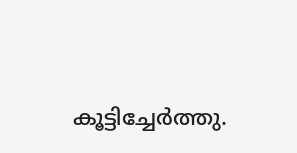കൂട്ടിച്ചേർത്തു.